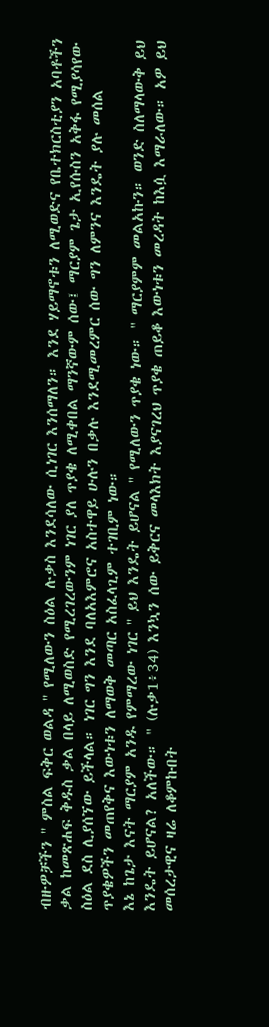ብዙዎቻችን '' ምስል ፍቅር ወልዳ '' የሚለውን ስዕል ሉቃስ እንደሳለው ሲነገር እንሰማለን። እንደ ሃይማኖቱን ለሚወድና የቤተክርስቲያን አባቶችን ቃል ከመጽሐፍ ቅዱስ ቃል በላይ ለሚወስድ የሚረገረውንም ነገር ያለ ጥያቄ ለሚቀበል ማንኛውም ሰው፤ ማርያም ጌታ ኢየሱስን አቅፋ የሚያሳየው ስዕል ደስ ሊያሰኘው ይችላል። ነገር ግን እንደ ባለአእምሮና አስተዋይ ሁሉን በቃሉ እንደሚመረምር ሰው ግን ለምንና እንዴት ያሉ መሰል ጥያቄዎችን መጠየቅና እውነቱን ለማወቅ መጣር አስፈላጊም ተገቢም ነው።
እኔ ከጌታ እናት ማርያም አንዱ የምማረው ነገር '' ይህ እንዴት ይሆናል '' የሚለውን ጥያቄ ነው። " ማርያምም መልአኩን። ወንድ ስለማላውቅ ይህ እንዴት ይሆናል? አለችው። " (ሉቃ1፥34) እንኳን ሰው ይቅርና መላእክት እያናገረህ ጥያቄ ጠይቆ እውነቱን መረዳት ከእሷ እማራለው። አዎ ይህ መሰረታዊና ዛሬ ለቆምኩበት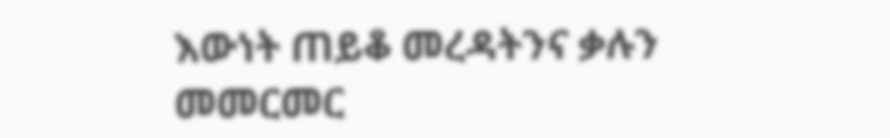እውነት ጠይቆ መረዳትንና ቃሉን መመርመር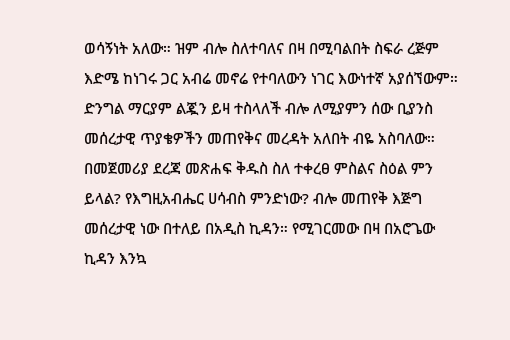ወሳኝነት አለው። ዝም ብሎ ስለተባለና በዛ በሚባልበት ስፍራ ረጅም እድሜ ከነገሩ ጋር አብሬ መኖሬ የተባለውን ነገር እውነተኛ አያሰኘውም።
ድንግል ማርያም ልጇን ይዛ ተስላለች ብሎ ለሚያምን ሰው ቢያንስ መሰረታዊ ጥያቄዎችን መጠየቅና መረዳት አለበት ብዬ አስባለው። በመጀመሪያ ደረጃ መጽሐፍ ቅዱስ ስለ ተቀረፀ ምስልና ስዕል ምን ይላል? የእግዚአብሔር ሀሳብስ ምንድነው? ብሎ መጠየቅ እጅግ መሰረታዊ ነው በተለይ በአዲስ ኪዳን። የሚገርመው በዛ በአሮጌው ኪዳን እንኳ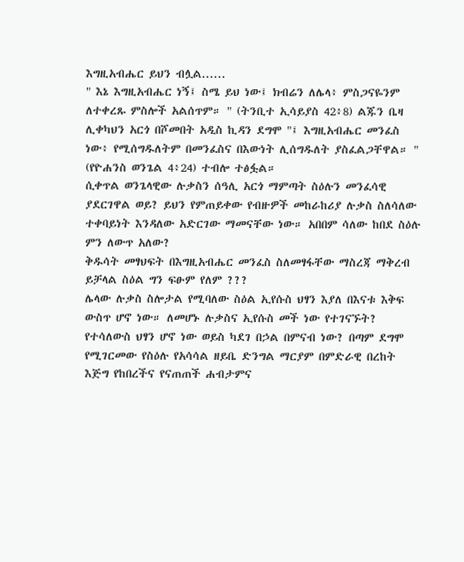እግዚአብሔር ይህን ብሏል......
" እኔ እግዚአብሔር ነኝ፤ ስሜ ይህ ነው፤ ክብሬን ለሌላ፥ ምስጋናዬንም ለተቀረጹ ምስሎች አልሰጥም። " (ትንቢተ ኢሳይያስ 42፥8) ልጁን ቤዛ ሊቀካህን አርጎ በሾመበት አዲስ ኪዳን ደግሞ "፤ እግዚአብሔር መንፈስ ነው፥ የሚሰግዱለትም በመንፈስና በእውነት ሊሰግዱለት ያስፈልጋቸዋል። " (የዮሐንስ ወንጌል 4፥24) ተብሎ ተፅፏል።
ሲቀጥል ወንጌላዊው ሉቃስን ሰዓሊ አርጎ ማምጣት ስዕሉን መንፈሳዊ ያደርገዋል ወይ? ይህን የምጠይቀው የብዙዎች መከራከሪያ ሉቃስ ስለሳለው ተቀባይነት እንዳለው አድርገው ማመናቸው ነው። አበበም ሳለው ከበደ ስዕሉ ምን ለውጥ አለው?
ቅዱሳት መፃህፍት በእግዚአብሔር መንፈስ ስለመፃፋቸው ማስረጃ ማቅረብ ይቻላል ስዕል ግን ፍፁም የለም ???
ሌላው ሉቃስ ስሎታል የሚባለው ስዕል ኢየሱስ ህፃን እያለ በእናቱ እቅፍ ውስጥ ሆኖ ነው። ለመሆኑ ሉቃስና ኢየሱስ መች ነው የተገናኙት? የተሳለውስ ህፃን ሆኖ ነው ወይስ ካደገ በኃል በምናብ ነው? በጣም ደግሞ የሚገርመው የስዕሉ የአሳሳል ዘይቤ ድንግል ማርያም በምድራዊ በረከት እጅግ የከበረችና የናጠጠች ሐብታምና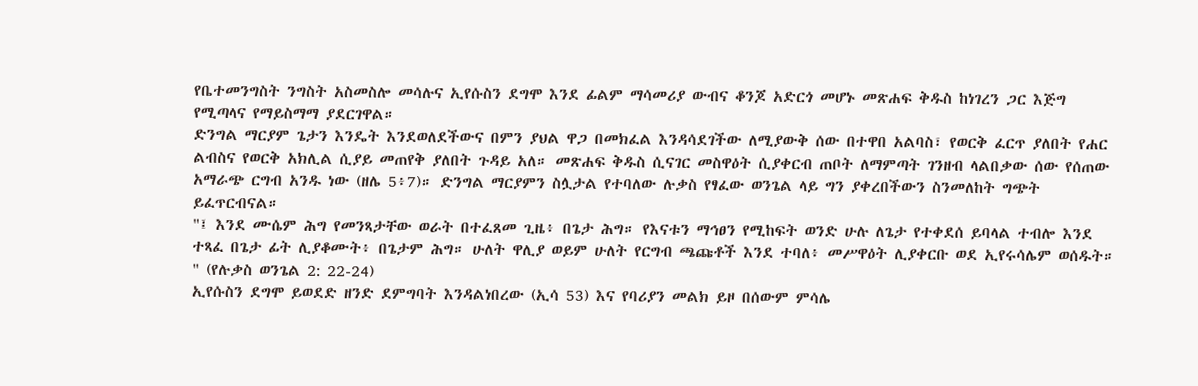የቤተመንግስት ንግስት አስመስሎ መሳሉና ኢየሱስን ደግሞ እንደ ፊልም ማሳመሪያ ውብና ቆንጆ አድርጎ መሆኑ መጽሐፍ ቅዱስ ከነገረን ጋር እጅግ የሚጣላና የማይስማማ ያደርገዋል።
ድንግል ማርያም ጌታን እንዴት እንደወለደችውና በምን ያህል ዋጋ በመክፈል እንዳሳደገችው ለሚያውቅ ሰው በተዋበ አልባስ፣ የወርቅ ፈርጥ ያለበት የሐር ልብስና የወርቅ አክሊል ሲያይ መጠየቅ ያለበት ጉዳይ አለ። መጽሐፍ ቅዱስ ሲናገር መስዋዕት ሲያቀርብ ጠቦት ለማምጣት ገንዘብ ላልበቃው ሰው የሰጠው አማራጭ ርግብ አንዱ ነው (ዘሌ 5፥7)። ድንግል ማርያምን ስሏታል የተባለው ሉቃስ የፃፈው ወንጌል ላይ ግን ያቀረበችውን ስንመለከት ግጭት ይፈጥርብናል።
"፤ እንደ ሙሴም ሕግ የመንጻታቸው ወራት በተፈጸመ ጊዜ፥ በጌታ ሕግ። የእናቱን ማኅፀን የሚከፍት ወንድ ሁሉ ለጌታ የተቀደሰ ይባላል ተብሎ እንደ ተጻፈ በጌታ ፊት ሊያቆሙት፥ በጌታም ሕግ። ሁለት ዋሊያ ወይም ሁለት የርግብ ጫጩቶች እንደ ተባለ፥ መሥዋዕት ሊያቀርቡ ወደ ኢየሩሳሌም ወሰዱት። " (የሉቃስ ወንጌል 2: 22-24)
ኢየሱስን ደግሞ ይወደድ ዘንድ ደምግባት እንዳልነበረው (ኢሳ 53) እና የባሪያን መልክ ይዞ በሰውም ምሳሌ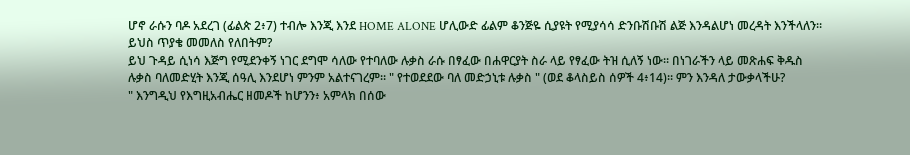ሆኖ ራሱን ባዶ አደረገ (ፊልጵ 2፥7) ተብሎ እንጂ እንደ HOME ALONE ሆሊውድ ፊልም ቆንጅዬ ሲያዩት የሚያሳሳ ድንቡሽቡሽ ልጅ እንዳልሆነ መረዳት እንችላለን። ይህስ ጥያቄ መመለስ የለበትም?
ይህ ጉዳይ ሲነሳ እጅግ የሚደንቀኝ ነገር ደግሞ ሳለው የተባለው ሉቃስ ራሱ በፃፈው በሐዋርያት ስራ ላይ የፃፈው ትዝ ሲለኝ ነው። በነገራችን ላይ መጽሐፍ ቅዱስ ሉቃስ ባለመድሂት እንጂ ሰዓሊ እንደሆነ ምንም አልተናገረም። " የተወደደው ባለ መድኃኒቱ ሉቃስ " (ወደ ቆላስይስ ሰዎች 4፥14)። ምን እንዳለ ታውቃላችሁ?
" እንግዲህ የእግዚአብሔር ዘመዶች ከሆንን፥ አምላክ በሰው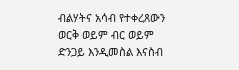ብልሃትና አሳብ የተቀረጸውን ወርቅ ወይም ብር ወይም ድንጋይ እንዲመስል እናስብ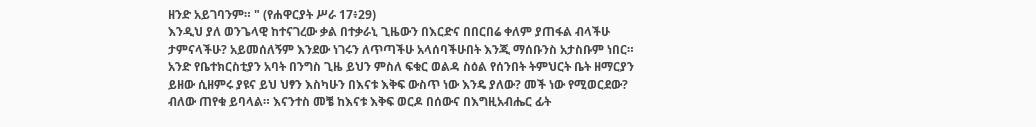ዘንድ አይገባንም። " (የሐዋርያት ሥራ 17፥29)
እንዲህ ያለ ወንጌላዊ ከተናገረው ቃል በተቃራኒ ጊዜውን በእርድና በበርበሬ ቀለም ያጠፋል ብላችሁ ታምናላችሁ? አይመሰለኝም እንደው ነገሩን ለጥጣችሁ አላሰባችሁበት እንጂ ማሰቡንስ አታስቡም ነበር።
አንድ የቤተክርስቲያን አባት በንግስ ጊዜ ይህን ምስለ ፍቁር ወልዳ ስዕል የሰንበት ትምህርት ቤት ዘማርያን ይዘው ሲዘምሩ ያዩና ይህ ህፃን እስካሁን በእናቱ እቅፍ ውስጥ ነው እንዴ ያለው? መች ነው የሚወርደው? ብለው ጠየቁ ይባላል። እናንተስ መቼ ከእናቱ እቅፍ ወርዶ በሰውና በእግዚአብሔር ፊት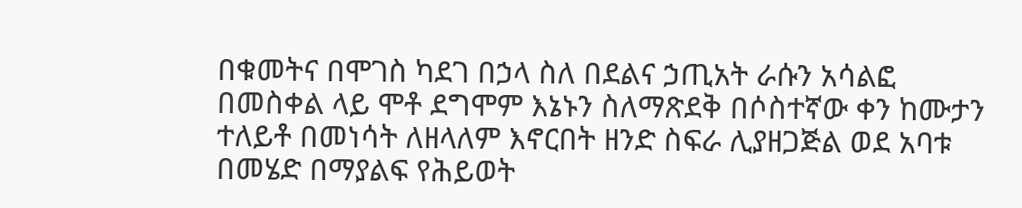በቁመትና በሞገስ ካደገ በኃላ ስለ በደልና ኃጢአት ራሱን አሳልፎ በመስቀል ላይ ሞቶ ደግሞም እኔኑን ስለማጽደቅ በሶስተኛው ቀን ከሙታን ተለይቶ በመነሳት ለዘላለም እኖርበት ዘንድ ስፍራ ሊያዘጋጅል ወደ አባቱ በመሄድ በማያልፍ የሕይወት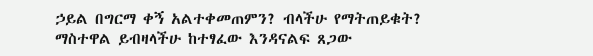ኃይል በግርማ ቀኝ አልተቀመጠምን? ብላችሁ የማትጠይቁት?
ማስተዋል ይብዛላችሁ ከተፃፈው እንዳናልፍ ጸጋው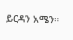ይርዳን አሜን።